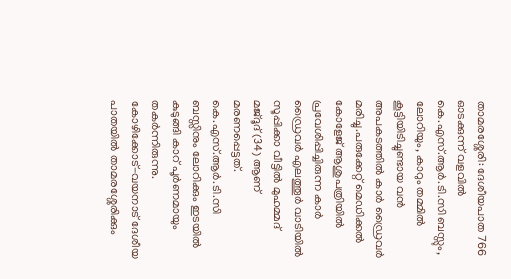താമരശ്ശേരി: ദേശീയപാത 766 ഓടക്കുന്ന് വളവിൽ കെ.എസ്.ആർ.ടി.സി ബസ്സും, ലോറിയും, കാറും തമ്മിൽ കൂട്ടിയിടിച്ചുണ്ടായ വൻ അപകടത്തിൽ കാർ ഡ്രൈവർ മരിച്ചു.പരുക്കേറ്റ് മെഡിക്കൽ കോളേജ് ആശുപത്രിയിൽ പ്രവേശിപ്പിച്ചിരുന്ന കാർ ഡ്രൈവർ എലത്തൂർ വാടിയിൽ സൂപ്പിക്കാ വീട്ടിൽ മുഹമ്മദ് മജ്ദൂദ് (34) ആണ് മരണപ്പെട്ടത്. കെ.എസ്.ആർ.ടി.സി ബസ്സിനും ലോറിക്കും ഇടയിൽ കുടുങ്ങി കാറ് പൂർണമായും തകർന്നിരുന്നു.
കോഴിക്കോട്-വയനാട് ദേശീയ പാതയിൽ താമരശ്ശേരിക്കും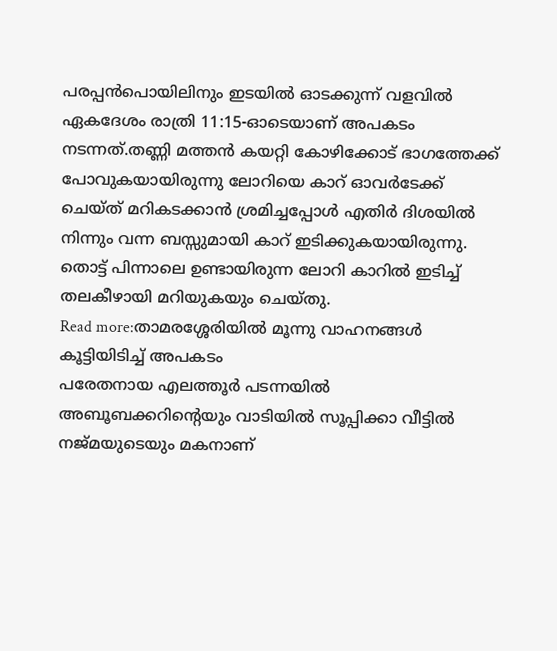പരപ്പൻപൊയിലിനും ഇടയിൽ ഓടക്കുന്ന് വളവിൽ ഏകദേശം രാത്രി 11:15-ഓടെയാണ് അപകടം നടന്നത്.തണ്ണി മത്തൻ കയറ്റി കോഴിക്കോട് ഭാഗത്തേക്ക് പോവുകയായിരുന്നു ലോറിയെ കാറ് ഓവർടേക്ക് ചെയ്ത് മറികടക്കാൻ ശ്രമിച്ചപ്പോൾ എതിർ ദിശയിൽ നിന്നും വന്ന ബസ്സുമായി കാറ് ഇടിക്കുകയായിരുന്നു. തൊട്ട് പിന്നാലെ ഉണ്ടായിരുന്ന ലോറി കാറിൽ ഇടിച്ച് തലകീഴായി മറിയുകയും ചെയ്തു.
Read more:താമരശ്ശേരിയിൽ മൂന്നു വാഹനങ്ങൾ കൂട്ടിയിടിച്ച് അപകടം
പരേതനായ എലത്തൂർ പടന്നയിൽ അബൂബക്കറിന്റെയും വാടിയിൽ സൂപ്പിക്കാ വീട്ടിൽ നജ്മയുടെയും മകനാണ്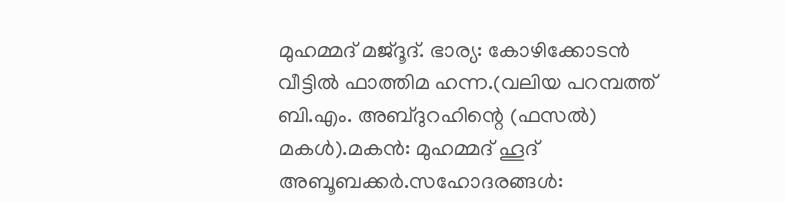മുഹമ്മദ് മജ്ദൂദ്. ഭാര്യ: കോഴിക്കോടൻ വീട്ടിൽ ഫാത്തിമ ഹന്ന.(വലിയ പറമ്പത്ത് ബി.എം. അബ്ദുറഹിന്റെ (ഫസൽ) മകൾ).മകൻ: മുഹമ്മദ് ഹൂദ് അബൂബക്കർ.സഹോദരങ്ങൾ: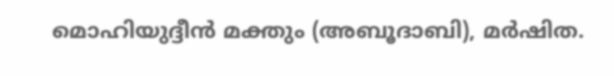മൊഹിയുദ്ദീൻ മക്തും (അബൂദാബി), മർഷിത.